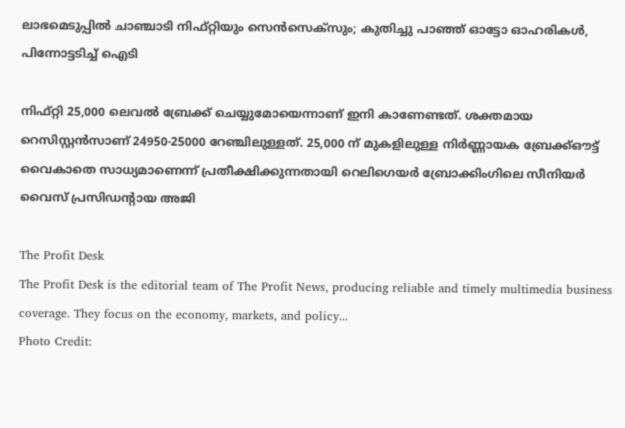ലാഭമെടുപ്പില്‍ ചാഞ്ചാടി നിഫ്റ്റിയും സെന്‍സെക്‌സും; കുതിച്ചു പാഞ്ഞ് ഓട്ടോ ഓഹരികള്‍, പിന്നോട്ടടിച്ച് ഐടി

നിഫ്റ്റി 25,000 ലെവല്‍ ബ്രേക്ക് ചെയ്യുമോയെന്നാണ് ഇനി കാണേണ്ടത്. ശക്തമായ റെസിസ്റ്റന്‍സാണ് 24950-25000 റേഞ്ചിലുള്ളത്. 25,000 ന് മുകളിലുള്ള നിര്‍ണ്ണായക ബ്രേക്ക്ഔട്ട് വൈകാതെ സാധ്യമാണെന്ന് പ്രതീക്ഷിക്കുന്നതായി റെലിഗെയര്‍ ബ്രോക്കിംഗിലെ സീനിയര്‍ വൈസ് പ്രസിഡന്റായ അജി

The Profit Desk
The Profit Desk is the editorial team of The Profit News, producing reliable and timely multimedia business coverage. They focus on the economy, markets, and policy...
Photo Credit: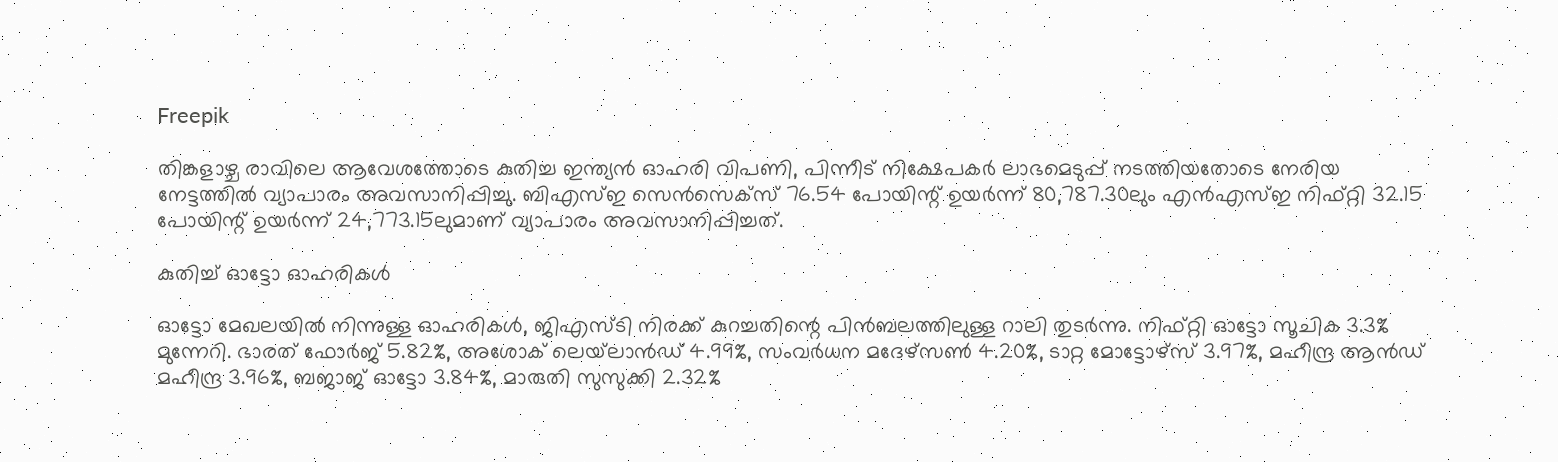Freepik

തിങ്കളാഴ്ച രാവിലെ ആവേശത്തോടെ കുതിച്ച ഇന്ത്യന്‍ ഓഹരി വിപണി, പിന്നീട് നിക്ഷേപകര്‍ ലാഭമെടുപ്പ് നടത്തിയതോടെ നേരിയ നേട്ടത്തില്‍ വ്യാപാരം അവസാനിപ്പിച്ചു. ബിഎസ്ഇ സെന്‍സെക്‌സ് 76.54 പോയിന്റ് ഉയര്‍ന്ന് 80,787.30ലും എന്‍എസ്ഇ നിഫ്റ്റി 32.15 പോയിന്റ് ഉയര്‍ന്ന് 24,773.15ലുമാണ് വ്യാപാരം അവസാനിപ്പിച്ചത്.

കുതിച്ച് ഓട്ടോ ഓഹരികള്‍

ഓട്ടോ മേഖലയില്‍ നിന്നുള്ള ഓഹരികള്‍, ജിഎസ്ടി നിരക്ക് കുറച്ചതിന്റെ പിന്‍ബലത്തിലുള്ള റാലി തുടര്‍ന്നു. നിഫ്റ്റി ഓട്ടോ സൂചിക 3.3% മുന്നേറി. ഭാരത് ഫോര്‍ജ് 5.82%, അശോക് ലെയ്‌ലാന്‍ഡ് 4.99%, സംവര്‍ധന മദേഴ്‌സണ്‍ 4.20%, ടാറ്റ മോട്ടോഴ്‌സ് 3.97%, മഹീന്ദ്ര ആന്‍ഡ് മഹീന്ദ്ര 3.96%, ബജാജ് ഓട്ടോ 3.84%, മാരുതി സുസുക്കി 2.32%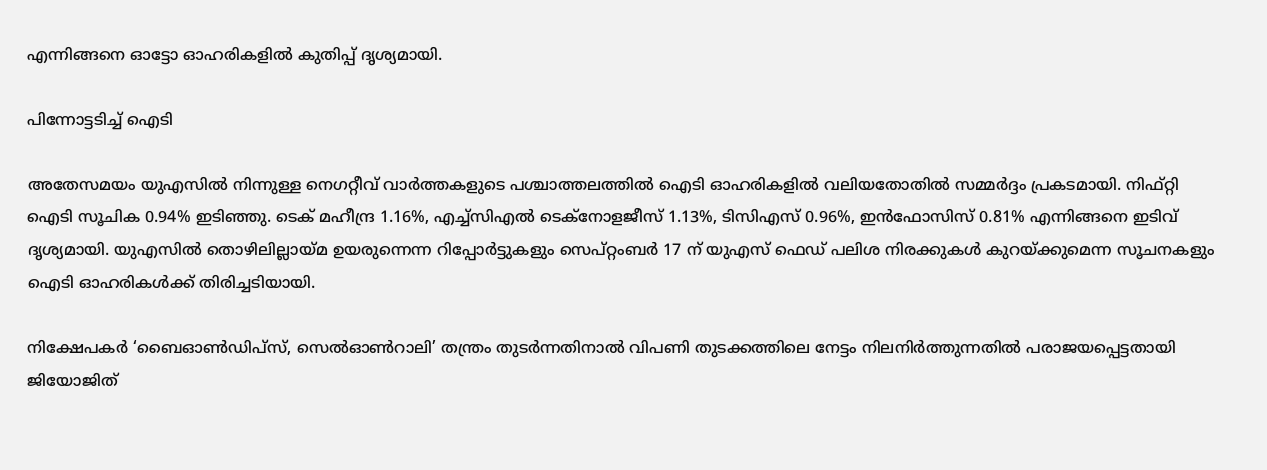എന്നിങ്ങനെ ഓട്ടോ ഓഹരികളില്‍ കുതിപ്പ് ദൃശ്യമായി.

പിന്നോട്ടടിച്ച് ഐടി

അതേസമയം യുഎസില്‍ നിന്നുള്ള നെഗറ്റീവ് വാര്‍ത്തകളുടെ പശ്ചാത്തലത്തില്‍ ഐടി ഓഹരികളില്‍ വലിയതോതില്‍ സമ്മര്‍ദ്ദം പ്രകടമായി. നിഫ്റ്റി ഐടി സൂചിക 0.94% ഇടിഞ്ഞു. ടെക് മഹീന്ദ്ര 1.16%, എച്ച്‌സിഎല്‍ ടെക്‌നോളജീസ് 1.13%, ടിസിഎസ് 0.96%, ഇന്‍ഫോസിസ് 0.81% എന്നിങ്ങനെ ഇടിവ് ദൃശ്യമായി. യുഎസില്‍ തൊഴിലില്ലായ്മ ഉയരുന്നെന്ന റിപ്പോര്‍ട്ടുകളും സെപ്റ്റംബര്‍ 17 ന് യുഎസ് ഫെഡ് പലിശ നിരക്കുകള്‍ കുറയ്ക്കുമെന്ന സൂചനകളും ഐടി ഓഹരികള്‍ക്ക് തിരിച്ചടിയായി.

നിക്ഷേപകര്‍ ‘ബൈഓണ്‍ഡിപ്‌സ്, സെല്‍ഓണ്‍റാലി’ തന്ത്രം തുടര്‍ന്നതിനാല്‍ വിപണി തുടക്കത്തിലെ നേട്ടം നിലനിര്‍ത്തുന്നതില്‍ പരാജയപ്പെട്ടതായി ജിയോജിത്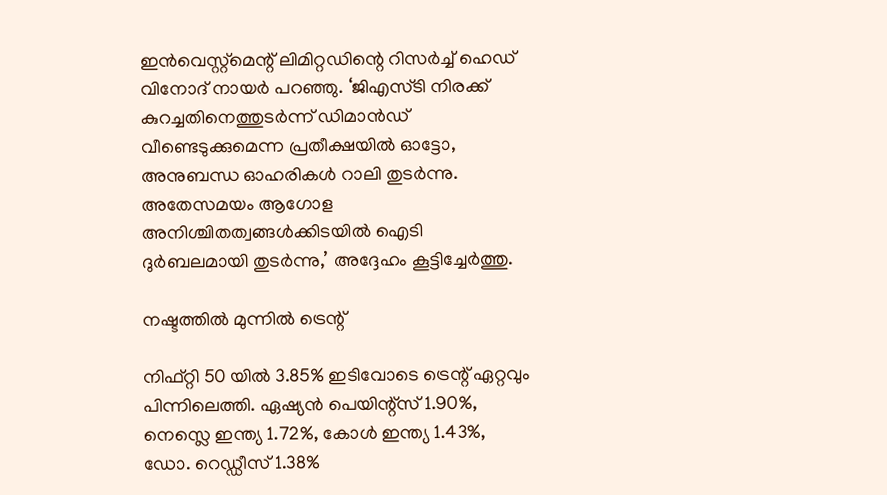ഇന്‍വെസ്റ്റ്‌മെന്റ് ലിമിറ്റഡിന്റെ റിസര്‍ച്ച് ഹെഡ് വിനോദ് നായര്‍ പറഞ്ഞു. ‘ജിഎസ്ടി നിരക്ക് കുറച്ചതിനെത്തുടര്‍ന്ന് ഡിമാന്‍ഡ് വീണ്ടെടുക്കുമെന്ന പ്രതീക്ഷയില്‍ ഓട്ടോ, അനുബന്ധ ഓഹരികള്‍ റാലി തുടര്‍ന്നു. അതേസമയം ആഗോള അനിശ്ചിതത്വങ്ങള്‍ക്കിടയില്‍ ഐടി ദുര്‍ബലമായി തുടര്‍ന്നു,’ അദ്ദേഹം കൂട്ടിച്ചേര്‍ത്തു.

നഷ്ടത്തില്‍ മുന്നില്‍ ട്രെന്റ്

നിഫ്റ്റി 50 യില്‍ 3.85% ഇടിവോടെ ട്രെന്റ് ഏറ്റവും പിന്നിലെത്തി. ഏഷ്യന്‍ പെയിന്റ്‌സ് 1.90%, നെസ്ലെ ഇന്ത്യ 1.72%, കോള്‍ ഇന്ത്യ 1.43%, ഡോ. റെഡ്ഡീസ് 1.38%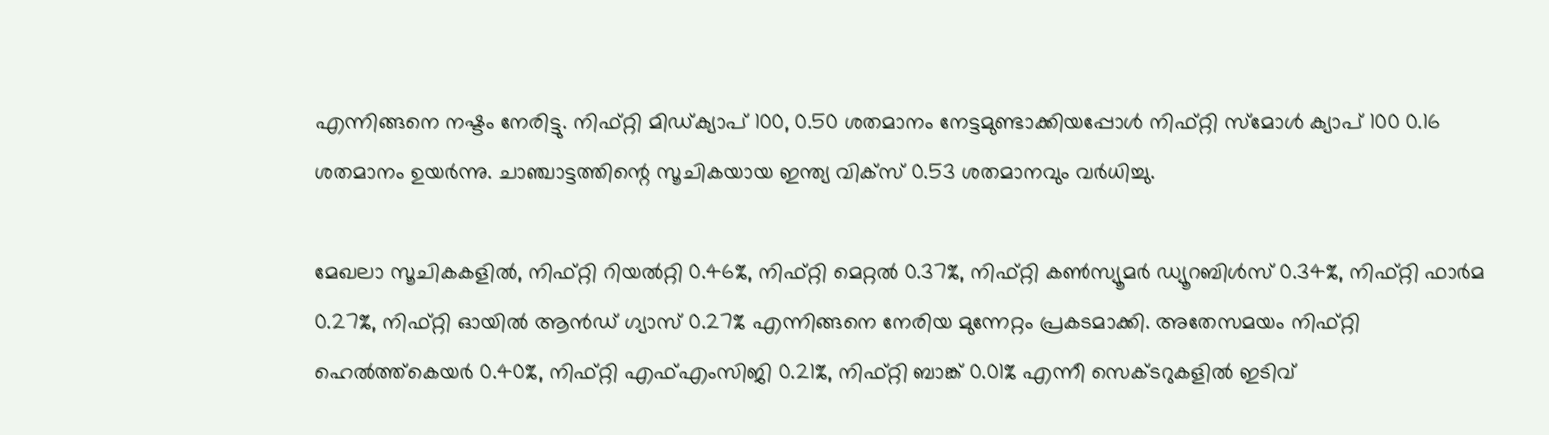എന്നിങ്ങനെ നഷ്ടം നേരിട്ടു. നിഫ്റ്റി മിഡ്ക്യാപ് 100, 0.50 ശതമാനം നേട്ടമുണ്ടാക്കിയപ്പോള്‍ നിഫ്റ്റി സ്‌മോള്‍ ക്യാപ് 100 0.16 ശതമാനം ഉയര്‍ന്നു. ചാഞ്ചാട്ടത്തിന്റെ സൂചികയായ ഇന്ത്യ വിക്‌സ് 0.53 ശതമാനവും വര്‍ധിച്ചു.

മേഖലാ സൂചികകളില്‍, നിഫ്റ്റി റിയല്‍റ്റി 0.46%, നിഫ്റ്റി മെറ്റല്‍ 0.37%, നിഫ്റ്റി കണ്‍സ്യൂമര്‍ ഡ്യൂറബിള്‍സ് 0.34%, നിഫ്റ്റി ഫാര്‍മ 0.27%, നിഫ്റ്റി ഓയില്‍ ആന്‍ഡ് ഗ്യാസ് 0.27% എന്നിങ്ങനെ നേരിയ മുന്നേറ്റം പ്രകടമാക്കി. അതേസമയം നിഫ്റ്റി ഹെല്‍ത്ത്‌കെയര്‍ 0.40%, നിഫ്റ്റി എഫ്എംസിജി 0.21%, നിഫ്റ്റി ബാങ്ക് 0.01% എന്നീ സെക്ടറുകളില്‍ ഇടിവ്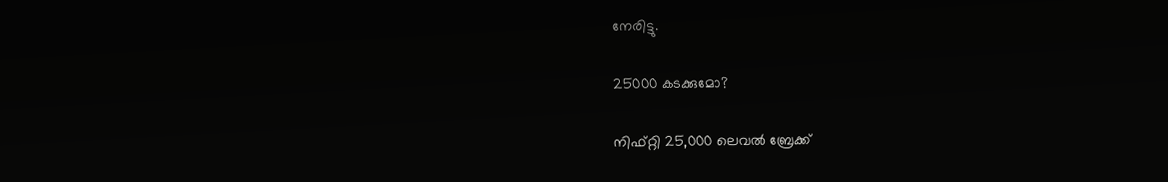നേരിട്ടു.

25000 കടക്കുമോ?

നിഫ്റ്റി 25,000 ലെവല്‍ ബ്രേക്ക്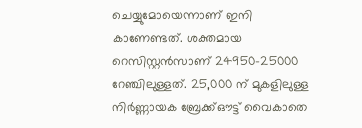ചെയ്യുമോയെന്നാണ് ഇനി കാണേണ്ടത്. ശക്തമായ റെസിസ്റ്റന്‍സാണ് 24950-25000 റേഞ്ചിലുള്ളത്. 25,000 ന് മുകളിലുള്ള നിര്‍ണ്ണായക ബ്രേക്ക്ഔട്ട് വൈകാതെ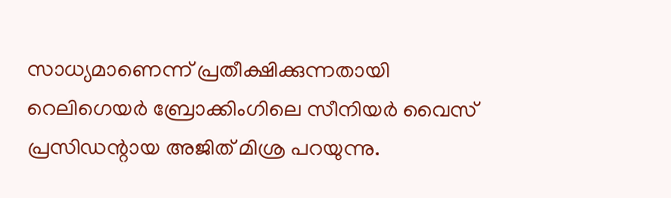സാധ്യമാണെന്ന് പ്രതീക്ഷിക്കുന്നതായി റെലിഗെയര്‍ ബ്രോക്കിംഗിലെ സീനിയര്‍ വൈസ് പ്രസിഡന്റായ അജിത് മിശ്ര പറയുന്നു.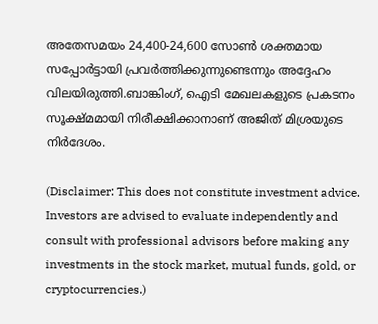അതേസമയം 24,400-24,600 സോണ്‍ ശക്തമായ സപ്പോര്‍ട്ടായി പ്രവര്‍ത്തിക്കുന്നുണ്ടെന്നും അദ്ദേഹം വിലയിരുത്തി.ബാങ്കിംഗ്, ഐടി മേഖലകളുടെ പ്രകടനം സൂക്ഷ്മമായി നിരീക്ഷിക്കാനാണ് അജിത് മിശ്രയുടെ നിര്‍ദേശം.

(Disclaimer: This does not constitute investment advice. Investors are advised to evaluate independently and consult with professional advisors before making any investments in the stock market, mutual funds, gold, or cryptocurrencies.)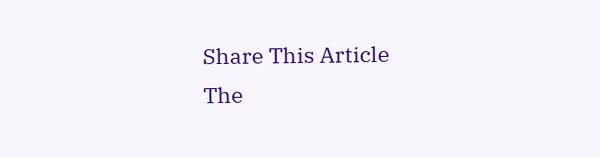Share This Article
The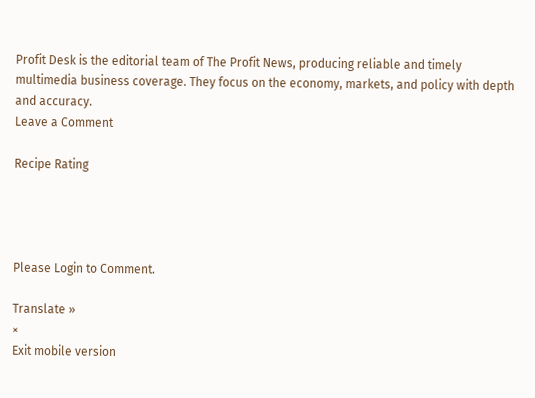Profit Desk is the editorial team of The Profit News, producing reliable and timely multimedia business coverage. They focus on the economy, markets, and policy with depth and accuracy.
Leave a Comment

Recipe Rating




Please Login to Comment.

Translate »
×
Exit mobile version